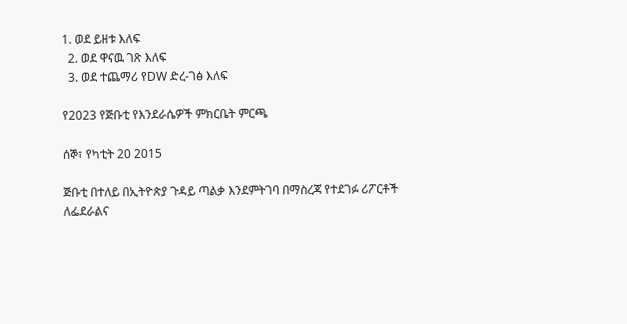1. ወደ ይዘቱ እለፍ
  2. ወደ ዋናዉ ገጽ እለፍ
  3. ወደ ተጨማሪ የDW ድረ-ገፅ እለፍ

የ2023 የጅቡቲ የእንደራሴዎች ምክርቤት ምርጫ

ሰኞ፣ የካቲት 20 2015

ጅቡቲ በተለይ በኢትዮጵያ ጉዳይ ጣልቃ እንደምትገባ በማስረጃ የተደገፉ ሪፖርቶች ለፌደራልና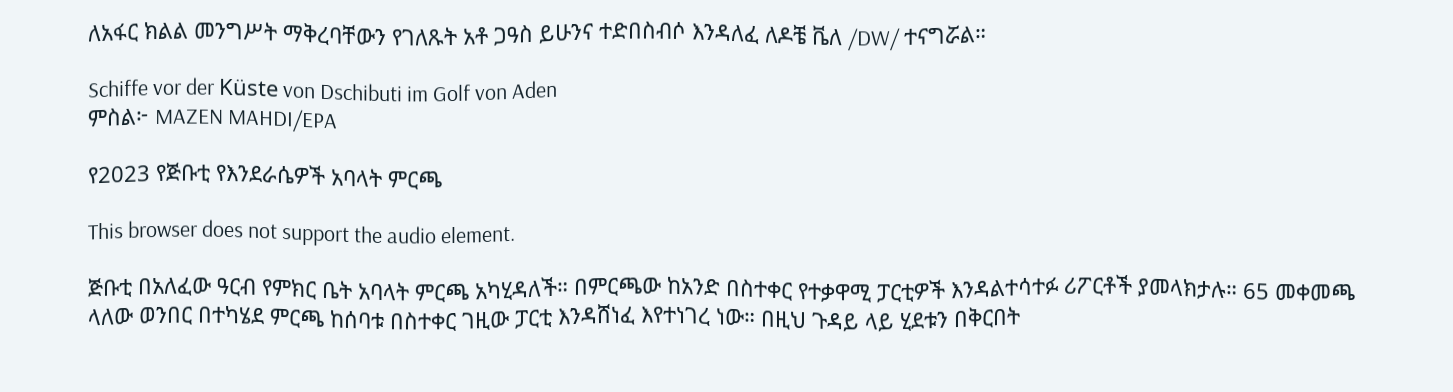ለአፋር ክልል መንግሥት ማቅረባቸውን የገለጹት አቶ ጋዓስ ይሁንና ተድበስብሶ እንዳለፈ ለዶቼ ቬለ /DW/ ተናግሯል።

Schiffe vor der Küste von Dschibuti im Golf von Aden
ምስል፦ MAZEN MAHDI/EPA

የ2023 የጅቡቲ የእንደራሴዎች አባላት ምርጫ

This browser does not support the audio element.

ጅቡቲ በአለፈው ዓርብ የምክር ቤት አባላት ምርጫ አካሂዳለች። በምርጫው ከአንድ በስተቀር የተቃዋሚ ፓርቲዎች እንዳልተሳተፉ ሪፖርቶች ያመላክታሉ። 65 መቀመጫ ላለው ወንበር በተካሄደ ምርጫ ከሰባቱ በስተቀር ገዚው ፓርቲ እንዳሸነፈ እየተነገረ ነው። በዚህ ጉዳይ ላይ ሂደቱን በቅርበት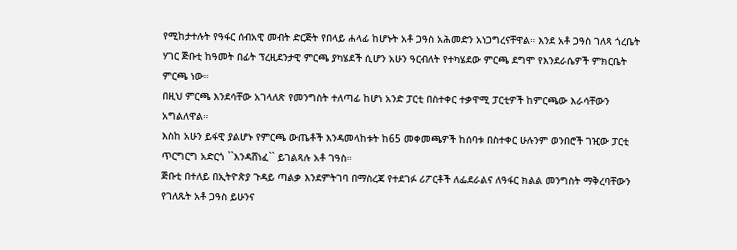የሚከታተሉት የዓፋር ሰብአዊ መብት ድርጅት የበላይ ሐላፊ ከሆኑት አቶ ጋዓስ አሕመድን አነጋግረናቸዋል። እንደ አቶ ጋዓስ ገለጻ ጎረቤት ሃገር ጅቡቲ ከዓመት በፊት ፕረዚደንታዊ ምርጫ ያካሄደች ሲሆን አሁን ዓርብለት የተካሄደው ምርጫ ደግሞ የእንደራሴዎች ምክርቤት ምርጫ ነው።
በዚህ ምርጫ እንደሳቸው አገላለጽ የመንግስት ተለጣፊ ከሆነ አንድ ፓርቲ በስተቀር ተቃዋሚ ፓርቲዎች ከምርጫው እራሳቸውን አግልለዋል።
እስከ አሁን ይፋዊ ያልሆኑ የምርጫ ውጤቶች እንዳመላከቱት ከ65 መቀመጫዎች ከሰባቱ በስተቀር ሁሉንም ወንበሮች ገዢው ፓርቲ ጥርግርግ አድርጎ ``እንዳሸነፈ`` ይገልጻሉ አቶ ገዓስ።
ጅቡቲ በተለይ በኢትዮጵያ ጉዳይ ጣልቃ እንደምትገባ በማስረጃ የተደገፉ ሪፖርቶች ለፌደራልና ለዓፋር ክልል መንግስት ማቅረባቸውን የገለጹት አቶ ጋዓስ ይሁንና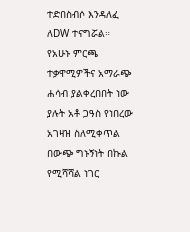ተድበስብሶ እንዳለፈ ለDW ተናግሯል።
የአሁኑ ምርጫ ተቃዋሚዎችና አማራጭ ሐሳብ ያልቀረበበት ነው ያሉት አቶ ጋዓስ የነበረው አገዛዝ ስለሚቀጥል በውጭ ግኑኝነት በኩል የሚሻሻል ነገር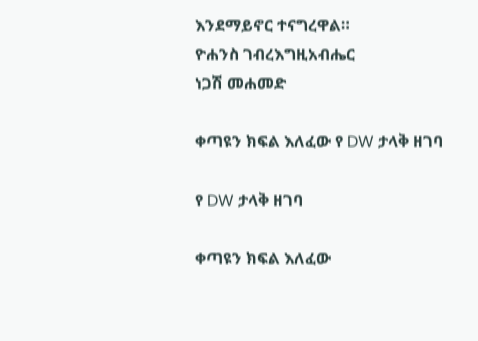እንደማይኖር ተናግረዋል።
ዮሐንስ ገብረእግዚአብሔር
ነጋሽ መሐመድ

ቀጣዩን ክፍል እለፈው የ DW ታላቅ ዘገባ

የ DW ታላቅ ዘገባ

ቀጣዩን ክፍል እለፈው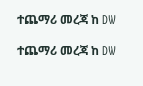ተጨማሪ መረጃ ከ DW

ተጨማሪ መረጃ ከ DW